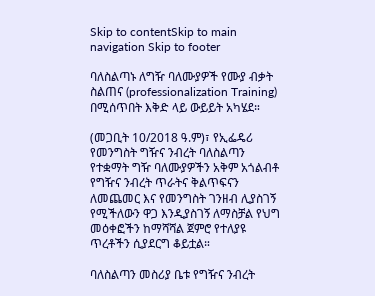Skip to contentSkip to main navigation Skip to footer

ባለስልጣኑ ለግዥ ባለሙያዎች የሙያ ብቃት ስልጠና (professionalization Training) በሚሰጥበት እቅድ ላይ ውይይት አካሄደ።

(መጋቢት 10/2018 ዓ.ም)፣ የኢፌዴሪ የመንግስት ግዥና ንብረት ባለስልጣን የተቋማት ግዥ ባለሙያዎችን አቅም አጎልብቶ የግዥና ንብረት ጥራትና ቅልጥፍናን ለመጨመር እና የመንግስት ገንዘብ ሊያስገኝ የሚችለውን ዋጋ እንዲያስገኝ ለማስቻል የህግ መዕቀፎችን ከማሻሻል ጀምሮ የተለያዩ ጥረቶችን ሲያደርግ ቆይቷል።

ባለስልጣን መስሪያ ቤቱ የግዥና ንብረት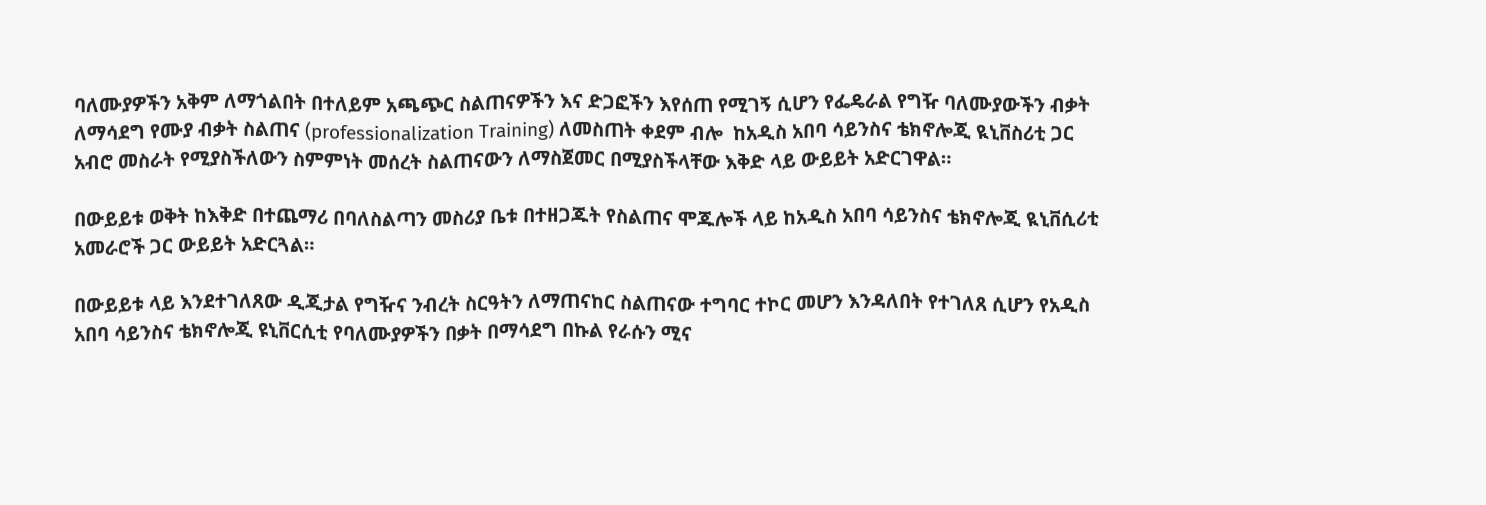ባለሙያዎችን አቅም ለማጎልበት በተለይም አጫጭር ስልጠናዎችን እና ድጋፎችን እየሰጠ የሚገኝ ሲሆን የፌዴራል የግዥ ባለሙያውችን ብቃት ለማሳደግ የሙያ ብቃት ስልጠና (professionalization Training) ለመስጠት ቀደም ብሎ  ከአዲስ አበባ ሳይንስና ቴክኖሎጂ ዪኒቨስሪቲ ጋር አብሮ መስራት የሚያስችለውን ስምምነት መሰረት ስልጠናውን ለማስጀመር በሚያስችላቸው እቅድ ላይ ውይይት አድርገዋል።

በውይይቱ ወቅት ከእቅድ በተጨማሪ በባለስልጣን መስሪያ ቤቱ በተዘጋጁት የስልጠና ሞጁሎች ላይ ከአዲስ አበባ ሳይንስና ቴክኖሎጂ ዪኒቨሲሪቲ አመራሮች ጋር ውይይት አድርጓል።

በውይይቱ ላይ እንደተገለጸው ዲጂታል የግዥና ንብረት ስርዓትን ለማጠናከር ስልጠናው ተግባር ተኮር መሆን እንዳለበት የተገለጸ ሲሆን የአዲስ አበባ ሳይንስና ቴክኖሎጂ ዩኒቨርሲቲ የባለሙያዎችን በቃት በማሳደግ በኩል የራሱን ሚና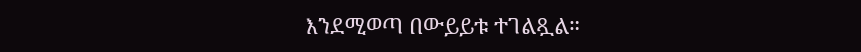እንደሚወጣ በውይይቱ ተገልጿል።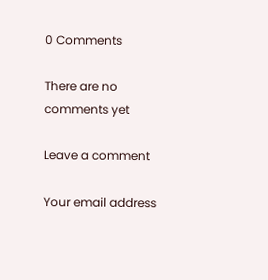0 Comments

There are no comments yet

Leave a comment

Your email address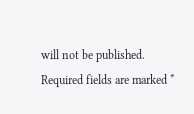will not be published. Required fields are marked *